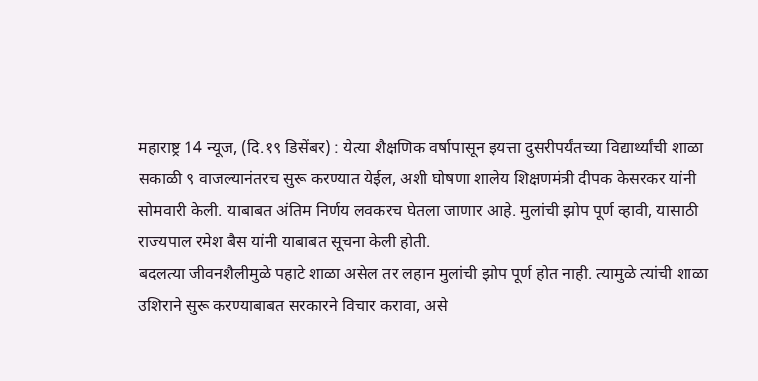महाराष्ट्र 14 न्यूज, (दि.१९ डिसेंबर) : येत्या शैक्षणिक वर्षापासून इयत्ता दुसरीपर्यंतच्या विद्यार्थ्यांची शाळा सकाळी ९ वाजल्यानंतरच सुरू करण्यात येईल, अशी घोषणा शालेय शिक्षणमंत्री दीपक केसरकर यांनी सोमवारी केली. याबाबत अंतिम निर्णय लवकरच घेतला जाणार आहे. मुलांची झोप पूर्ण व्हावी, यासाठी राज्यपाल रमेश बैस यांनी याबाबत सूचना केली होती.
बदलत्या जीवनशैलीमुळे पहाटे शाळा असेल तर लहान मुलांची झोप पूर्ण होत नाही. त्यामुळे त्यांची शाळा उशिराने सुरू करण्याबाबत सरकारने विचार करावा, असे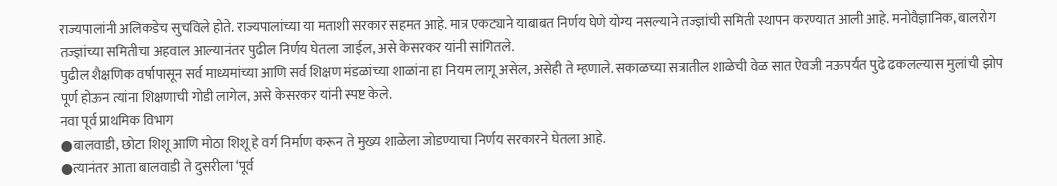राज्यपालांनी अलिकडेच सुचविले होते. राज्यपालांच्या या मताशी सरकार सहमत आहे. मात्र एकट्याने याबाबत निर्णय घेणे योग्य नसल्याने तज्ज्ञांची समिती स्थापन करण्यात आली आहे. मनोवैज्ञानिक, बालरोग तज्ज्ञांच्या समितीचा अहवाल आल्यानंतर पुढील निर्णय घेतला जाईल, असे केसरकर यांनी सांगितले.
पुढील शैक्षणिक वर्षापासून सर्व माध्यमांच्या आणि सर्व शिक्षण मंडळांच्या शाळांना हा नियम लागू असेल, असेही ते म्हणाले. सकाळच्या सत्रातील शाळेची वेळ सात ऐवजी नऊपर्यंत पुढे ढकलल्यास मुलांची झोप पूर्ण होऊन त्यांना शिक्षणाची गोडी लागेल, असे केसरकर यांनी स्पष्ट केले.
नवा पूर्व प्राथमिक विभाग
●बालवाडी, छोटा शिशू आणि मोठा शिशू हे वर्ग निर्माण करून ते मुख्य शाळेला जोडण्याचा निर्णय सरकारने घेतला आहे.
●त्यानंतर आता बालवाडी ते दुसरीला ‘पूर्व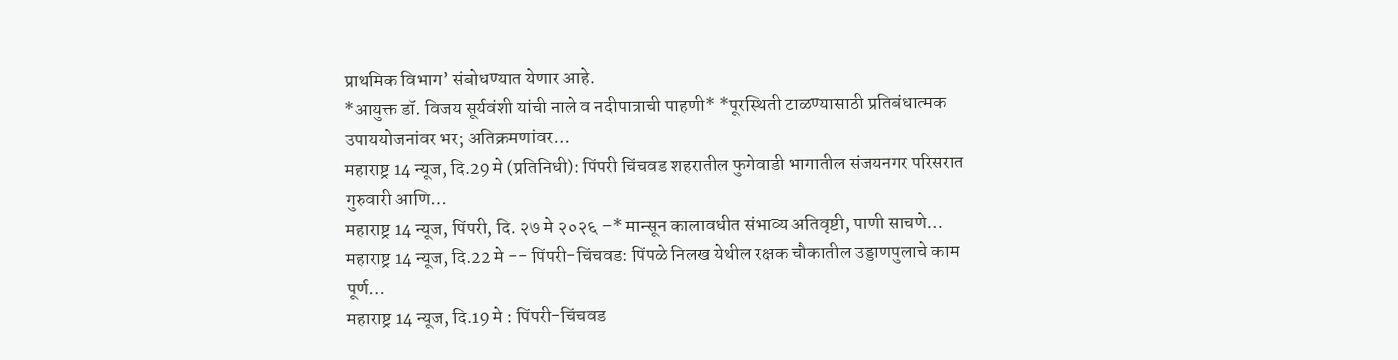प्राथमिक विभाग’ संबोधण्यात येणार आहे.
*आयुक्त डॉ. विजय सूर्यवंशी यांची नाले व नदीपात्राची पाहणी* *पूरस्थिती टाळण्यासाठी प्रतिबंधात्मक उपाययोजनांवर भर; अतिक्रमणांवर…
महाराष्ट्र 14 न्यूज, दि.29 मे (प्रतिनिधी): पिंपरी चिंचवड शहरातील फुगेवाडी भागातील संजयनगर परिसरात गुरुवारी आणि…
महाराष्ट्र 14 न्यूज, पिंपरी, दि. २७ मे २०२६ –* मान्सून कालावधीत संभाव्य अतिवृष्टी, पाणी साचणे…
महाराष्ट्र 14 न्यूज, दि.22 मे -- पिंपरी-चिंचवड: पिंपळे निलख येथील रक्षक चौकातील उड्डाणपुलाचे काम पूर्ण…
महाराष्ट्र 14 न्यूज, दि.19 मे : पिंपरी-चिंचवड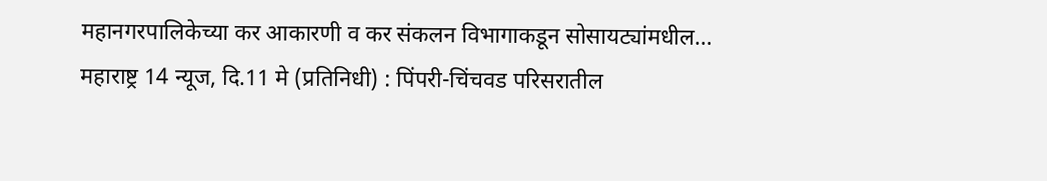महानगरपालिकेच्या कर आकारणी व कर संकलन विभागाकडून सोसायट्यांमधील…
महाराष्ट्र 14 न्यूज, दि.11 मे (प्रतिनिधी) : पिंपरी-चिंचवड परिसरातील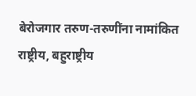बेरोजगार तरुण-तरुणींना नामांकित राष्ट्रीय, बहुराष्ट्रीय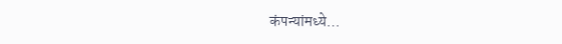कंपन्यांमध्ये…